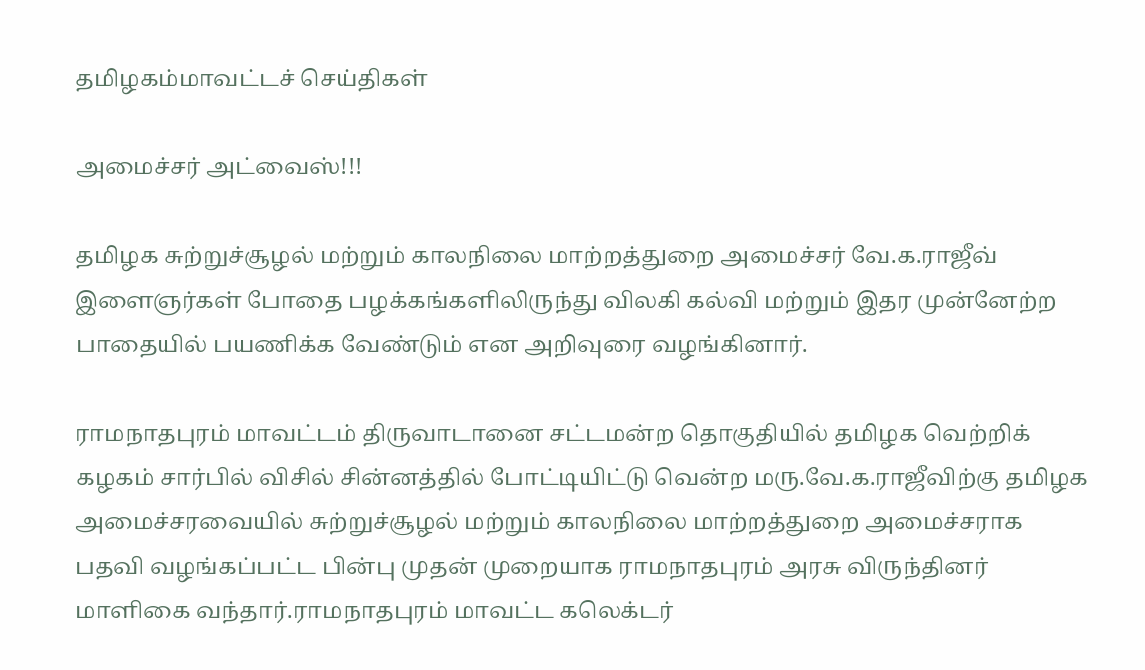தமிழகம்மாவட்டச் செய்திகள்

அமைச்சர் அட்வைஸ்!!!

தமிழக சுற்றுச்சூழல் மற்றும் காலநிலை மாற்றத்துறை அமைச்சர் வே.க.ராஜீவ் இளைஞர்கள் போதை பழக்கங்களிலிருந்து விலகி கல்வி மற்றும் இதர முன்னேற்ற பாதையில் பயணிக்க வேண்டும் என அறிவுரை வழங்கினார்.

ராமநாதபுரம் மாவட்டம் திருவாடானை சட்டமன்ற தொகுதியில் தமிழக வெற்றிக் கழகம் சார்பில் விசில் சின்னத்தில் போட்டியிட்டு வென்ற மரு.வே.க.ராஜீவிற்கு தமிழக அமைச்சரவையில் சுற்றுச்சூழல் மற்றும் காலநிலை மாற்றத்துறை அமைச்சராக பதவி வழங்கப்பட்ட பின்பு முதன் முறையாக ராமநாதபுரம் அரசு விருந்தினர் மாளிகை வந்தார்.ராமநாதபுரம் மாவட்ட கலெக்டர்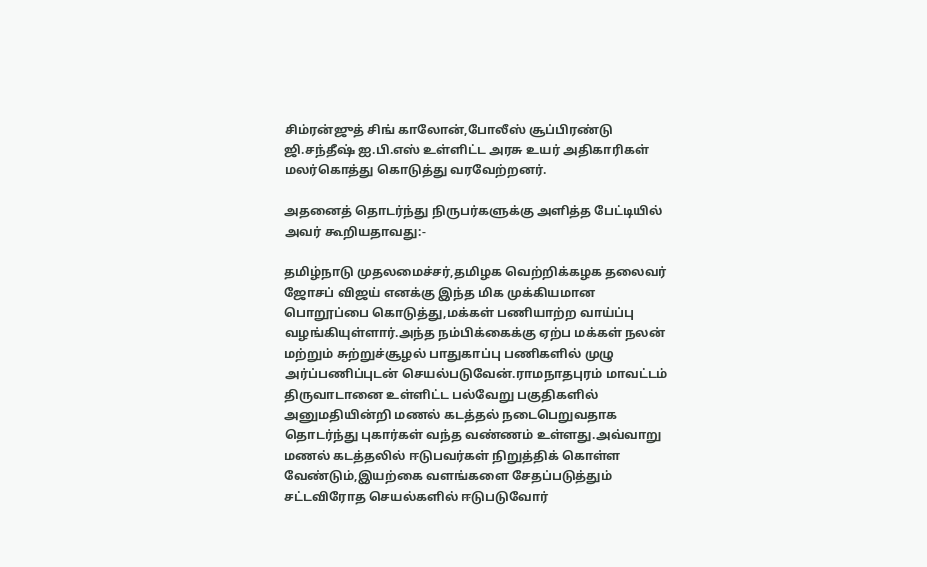சிம்ரன்ஜுத் சிங் காலோன்,போலீஸ் சூப்பிரண்டு ஜி.சந்தீஷ் ஐ.பி.எஸ் உள்ளிட்ட அரசு உயர் அதிகாரிகள் மலர்கொத்து கொடுத்து வரவேற்றனர்.

அதனைத் தொடர்ந்து நிருபர்களுக்கு அளித்த பேட்டியில் அவர் கூறியதாவது:-

தமிழ்நாடு முதலமைச்சர்,தமிழக வெற்றிக்கழக தலைவர் ஜோசப் விஜய் எனக்கு இந்த மிக முக்கியமான பொறூப்பை கொடுத்து,மக்கள் பணியாற்ற வாய்ப்பு வழங்கியுள்ளார்.அந்த நம்பிக்கைக்கு ஏற்ப மக்கள் நலன் மற்றும் சுற்றுச்சூழல் பாதுகாப்பு பணிகளில் முழு அர்ப்பணிப்புடன் செயல்படுவேன்.ராமநாதபுரம் மாவட்டம் திருவாடானை உள்ளிட்ட பல்வேறு பகுதிகளில் அனுமதியின்றி மணல் கடத்தல் நடைபெறுவதாக தொடர்ந்து புகார்கள் வந்த வண்ணம் உள்ளது.அவ்வாறு மணல் கடத்தலில் ஈடுபவர்கள் நிறுத்திக் கொள்ள வேண்டும்,இயற்கை வளங்களை சேதப்படுத்தும் சட்டவிரோத செயல்களில் ஈடுபடுவோர்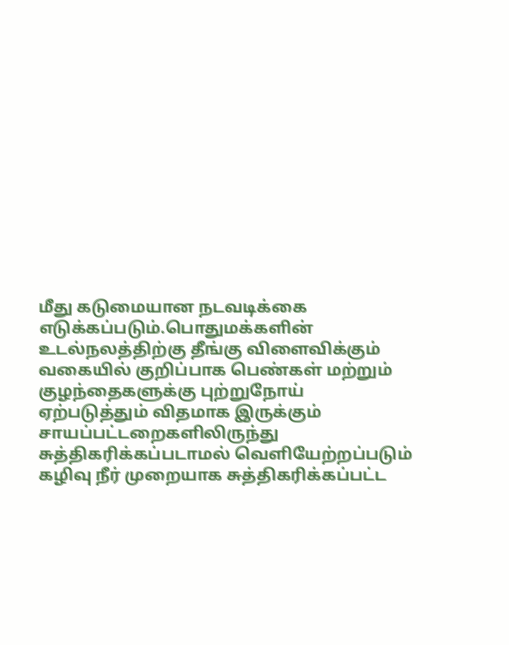மீது கடுமையான நடவடிக்கை எடுக்கப்படும்.பொதுமக்களின் உடல்நலத்திற்கு தீங்கு விளைவிக்கும் வகையில் குறிப்பாக பெண்கள் மற்றும் குழந்தைகளுக்கு புற்றுநோய் ஏற்படுத்தும் விதமாக இருக்கும் சாயப்பட்டறைகளிலிருந்து சுத்திகரிக்கப்படாமல் வெளியேற்றப்படும் கழிவு நீர் முறையாக சுத்திகரிக்கப்பட்ட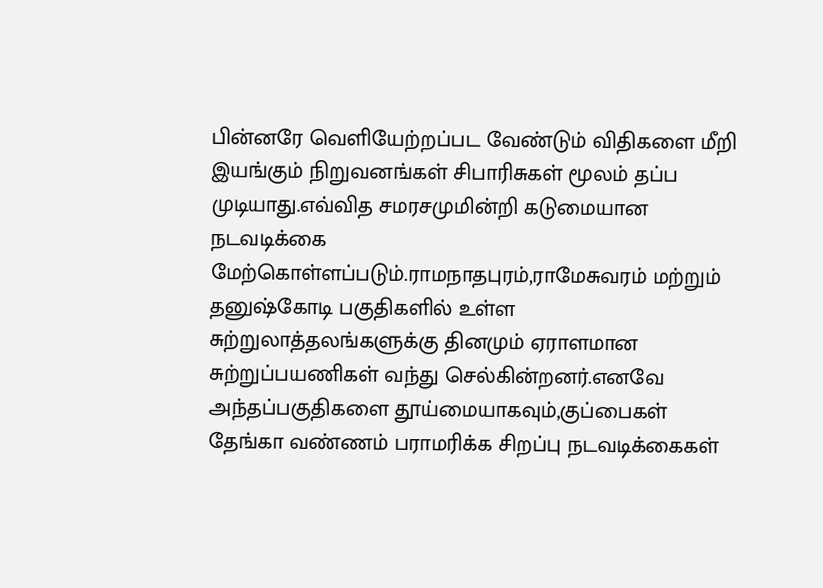பின்னரே வெளியேற்றப்பட வேண்டும் விதிகளை மீறி இயங்கும் நிறுவனங்கள் சிபாரிசுகள் மூலம் தப்ப முடியாது.எவ்வித சமரசமுமின்றி கடுமையான நடவடிக்கை மேற்கொள்ளப்படும்.ராமநாதபுரம்,ராமேசுவரம் மற்றும் தனுஷ்கோடி பகுதிகளில் உள்ள சுற்றுலாத்தலங்களுக்கு தினமும் ஏராளமான சுற்றுப்பயணிகள் வந்து செல்கின்றனர்.எனவே அந்தப்பகுதிகளை தூய்மையாகவும்,குப்பைகள் தேங்கா வண்ணம் பராமரிக்க சிறப்பு நடவடிக்கைகள்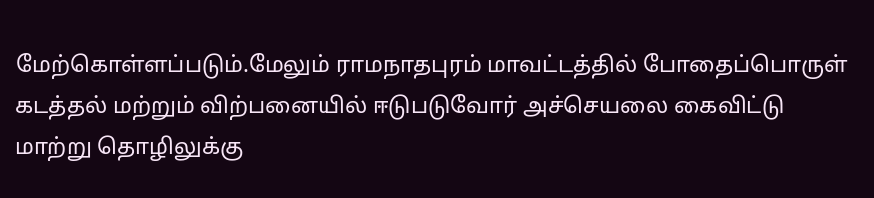மேற்கொள்ளப்படும்.மேலும் ராமநாதபுரம் மாவட்டத்தில் போதைப்பொருள் கடத்தல் மற்றும் விற்பனையில் ஈடுபடுவோர் அச்செயலை கைவிட்டு மாற்று தொழிலுக்கு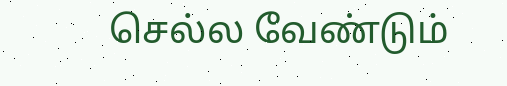செல்ல வேண்டும்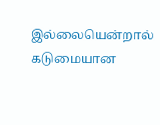இல்லையென்றால் கடுமையான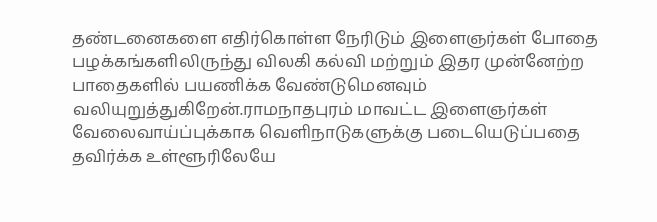தண்டனைகளை எதிர்கொள்ள நேரிடும் இளைஞர்கள் போதை பழக்கங்களிலிருந்து விலகி கல்வி மற்றும் இதர முன்னேற்ற பாதைகளில் பயணிக்க வேண்டுமெனவும் வலியுறுத்துகிறேன்.ராமநாதபுரம் மாவட்ட இளைஞர்கள் வேலைவாய்ப்புக்காக வெளிநாடுகளுக்கு படையெடுப்பதை தவிர்க்க உள்ளூரிலேயே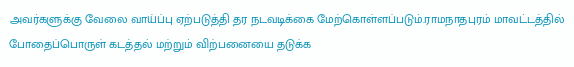அவர்களுக்கு வேலை வாய்ப்பு ஏற்படுத்தி தர நடவடிக்கை மேற்கொள்ளப்படும்.ராமநாதபுரம் மாவட்டத்தில் போதைப்பொருள் கடத்தல் மற்றும் விற்பனையை தடுக்க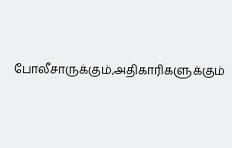போலீசாருக்கும்,அதிகாரிகளுக்கும்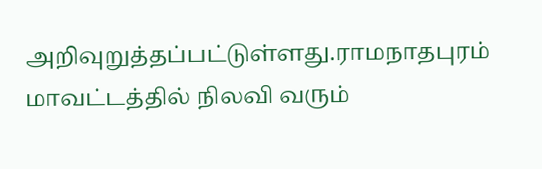அறிவுறுத்தப்பட்டுள்ளது.ராமநாதபுரம் மாவட்டத்தில் நிலவி வரும்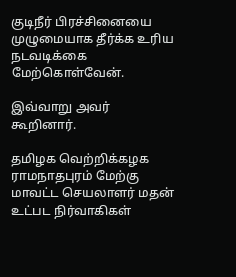குடிநீர் பிரச்சினையை முழுமையாக தீர்க்க உரிய நடவடிக்கை மேற்கொள்வேன்.

இவ்வாறு அவர் கூறினார்.

தமிழக வெற்றிக்கழக ராமநாதபுரம் மேற்கு மாவட்ட செயலாளர் மதன் உட்பட நிர்வாகிகள்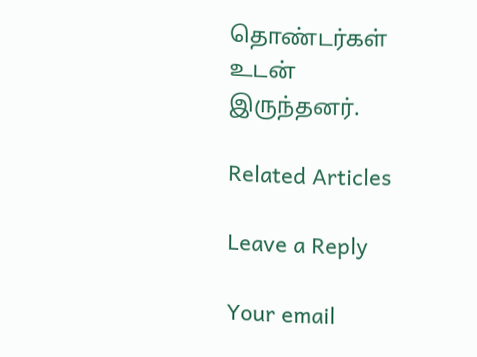தொண்டர்கள் உடன் இருந்தனர்.

Related Articles

Leave a Reply

Your email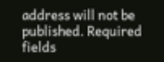address will not be published. Required fields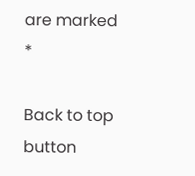are marked *

Back to top button